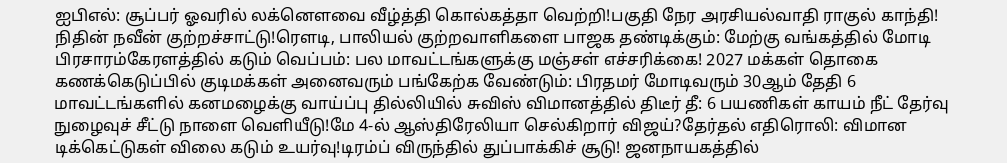ஐபிஎல்: சூப்பர் ஓவரில் லக்னௌவை வீழ்த்தி கொல்கத்தா வெற்றி!பகுதி நேர அரசியல்வாதி ராகுல் காந்தி! நிதின் நவீன் குற்றச்சாட்டு!ரெளடி, பாலியல் குற்றவாளிகளை பாஜக தண்டிக்கும்: மேற்கு வங்கத்தில் மோடி பிரசாரம்கேரளத்தில் கடும் வெப்பம்: பல மாவட்டங்களுக்கு மஞ்சள் எச்சரிக்கை! 2027 மக்கள் தொகை கணக்கெடுப்பில் குடிமக்கள் அனைவரும் பங்கேற்க வேண்டும்: பிரதமர் மோடிவரும் 30ஆம் தேதி 6 மாவட்டங்களில் கனமழைக்கு வாய்ப்பு தில்லியில் சுவிஸ் விமானத்தில் திடீர் தீ: 6 பயணிகள் காயம் நீட் தேர்வு நுழைவுச் சீட்டு நாளை வெளியீடு!மே 4-ல் ஆஸ்திரேலியா செல்கிறார் விஜய்?தேர்தல் எதிரொலி: விமான டிக்கெட்டுகள் விலை கடும் உயர்வு!டிரம்ப் விருந்தில் துப்பாக்கிச் சூடு! ஜனநாயகத்தில்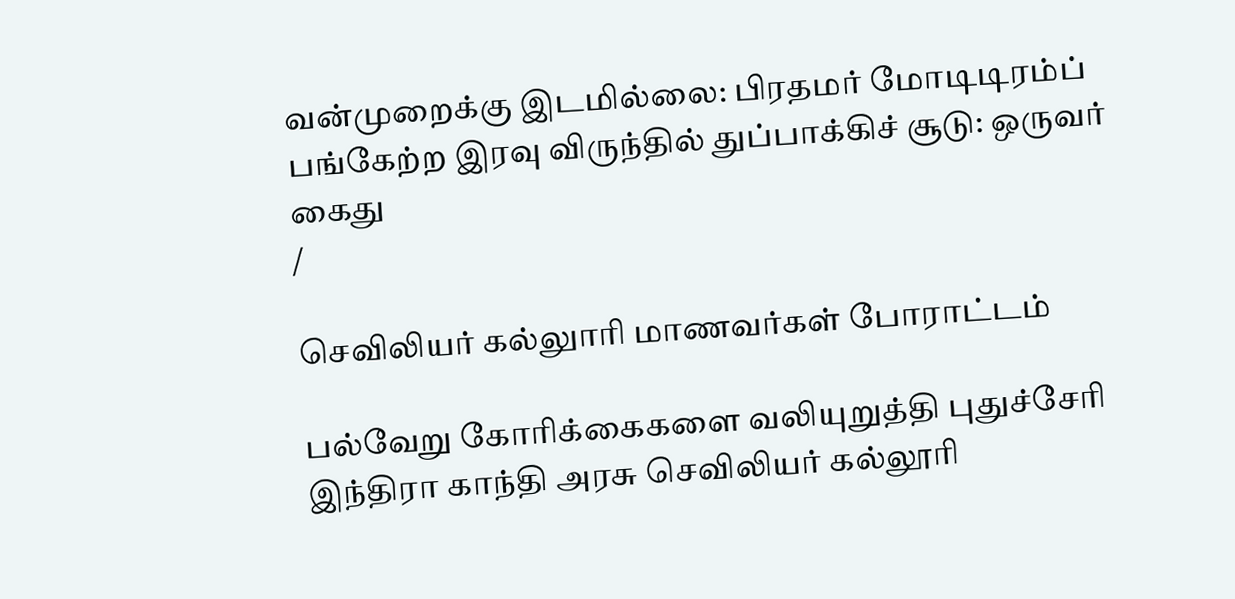வன்முறைக்கு இடமில்லை: பிரதமர் மோடிடிரம்ப் பங்கேற்ற இரவு விருந்தில் துப்பாக்கிச் சூடு: ஒருவர் கைது
/

செவிலியர் கல்லுாரி மாணவர்கள் போராட்டம்

பல்வேறு கோரிக்கைகளை வலியுறுத்தி புதுச்சேரி இந்திரா காந்தி அரசு செவிலியர் கல்லூரி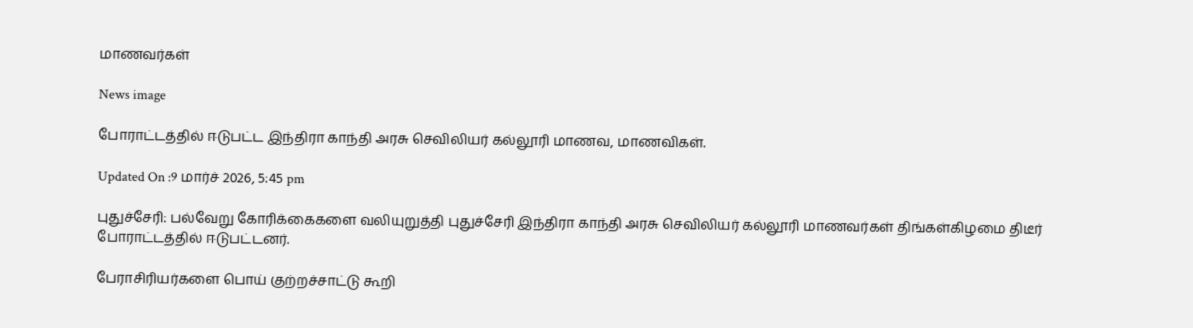மாணவர்கள்

News image

போராட்டத்தில் ஈடுபட்ட இந்திரா காந்தி அரசு செவிலியர் கல்லூரி மாணவ, மாணவிகள்.

Updated On :9 மார்ச் 2026, 5:45 pm

புதுச்சேரி: பல்வேறு கோரிக்கைகளை வலியுறுத்தி புதுச்சேரி இந்திரா காந்தி அரசு செவிலியர் கல்லூரி மாணவர்கள் திங்கள்கிழமை திடீர் போராட்டத்தில் ஈடுபட்டனர்.

பேராசிரியர்களை பொய் குற்றச்சாட்டு கூறி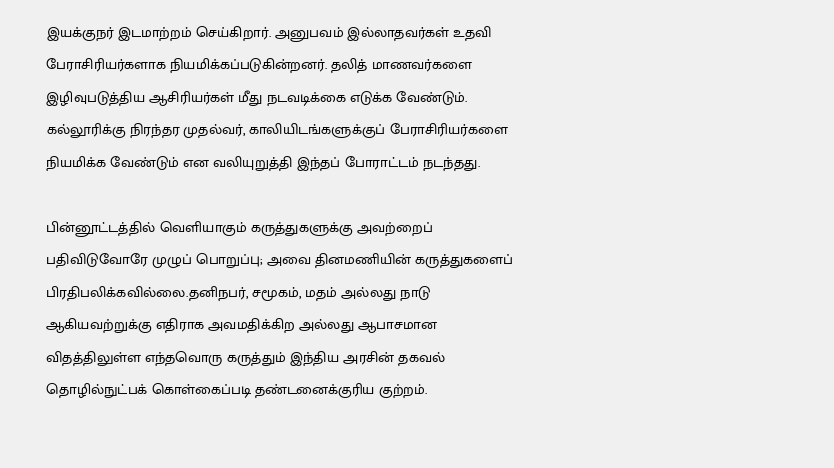இயக்குநர் இடமாற்றம் செய்கிறார். அனுபவம் இல்லாதவர்கள் உதவி பேராசிரியர்களாக நியமிக்கப்படுகின்றனர். தலித் மாணவர்களை இழிவுபடுத்திய ஆசிரியர்கள் மீது நடவடிக்கை எடுக்க வேண்டும். கல்லூரிக்கு நிரந்தர முதல்வர், காலியிடங்களுக்குப் பேராசிரியர்களை நியமிக்க வேண்டும் என வலியுறுத்தி இந்தப் போராட்டம் நடந்தது.

பின்னூட்டத்தில் வெளியாகும் கருத்துகளுக்கு அவற்றைப் பதிவிடுவோரே முழுப் பொறுப்பு; அவை தினமணியின் கருத்துகளைப் பிரதிபலிக்கவில்லை.தனிநபர், சமூகம், மதம் அல்லது நாடு ஆகியவற்றுக்கு எதிராக அவமதிக்கிற அல்லது ஆபாசமான விதத்திலுள்ள எந்தவொரு கருத்தும் இந்திய அரசின் தகவல் தொழில்நுட்பக் கொள்கைப்படி தண்டனைக்குரிய குற்றம்.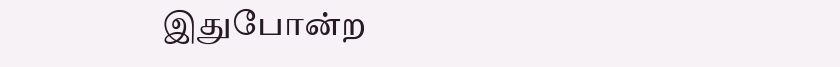இதுபோன்ற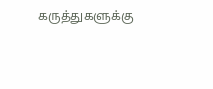கருத்துகளுக்கு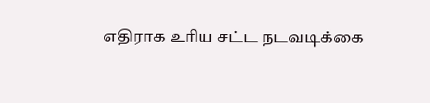எதிராக உரிய சட்ட நடவடிக்கை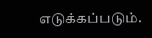எடுக்கப்படும்.